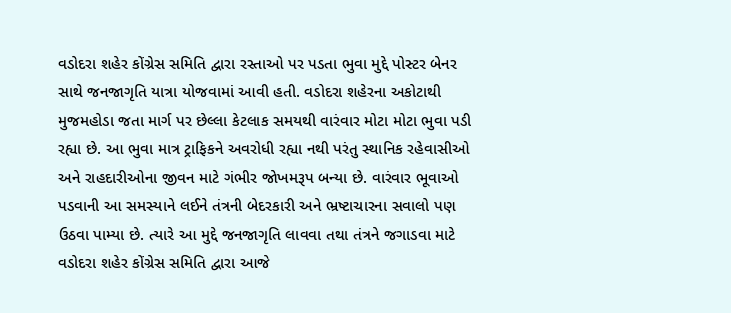વડોદરા શહેર કોંગ્રેસ સમિતિ દ્વારા રસ્તાઓ પર પડતા ભુવા મુદ્દે પોસ્ટર બેનર સાથે જનજાગૃતિ યાત્રા યોજવામાં આવી હતી. વડોદરા શહેરના અકોટાથી મુજમહોડા જતા માર્ગ પર છેલ્લા કેટલાક સમયથી વારંવાર મોટા મોટા ભુવા પડી રહ્યા છે. આ ભુવા માત્ર ટ્રાફિકને અવરોધી રહ્યા નથી પરંતુ સ્થાનિક રહેવાસીઓ અને રાહદારીઓના જીવન માટે ગંભીર જોખમરૂપ બન્યા છે. વારંવાર ભૂવાઓ પડવાની આ સમસ્યાને લઈને તંત્રની બેદરકારી અને ભ્રષ્ટાચારના સવાલો પણ ઉઠવા પામ્યા છે. ત્યારે આ મુદ્દે જનજાગૃતિ લાવવા તથા તંત્રને જગાડવા માટે વડોદરા શહેર કોંગ્રેસ સમિતિ દ્વારા આજે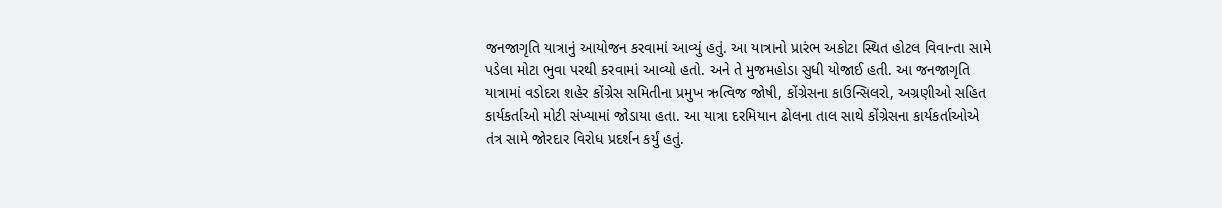જનજાગૃતિ યાત્રાનું આયોજન કરવામાં આવ્યું હતું. આ યાત્રાનો પ્રારંભ અકોટા સ્થિત હોટલ વિવાન્તા સામે પડેલા મોટા ભુવા પરથી કરવામાં આવ્યો હતો. અને તે મુજમહોડા સુધી યોજાઈ હતી. આ જનજાગૃતિ યાત્રામાં વડોદરા શહેર કોંગ્રેસ સમિતીના પ્રમુખ ઋત્વિજ જોષી, કોંગ્રેસના કાઉન્સિલરો, અગ્રણીઓ સહિત કાર્યકર્તાઓ મોટી સંખ્યામાં જોડાયા હતા. આ યાત્રા દરમિયાન ઢોલના તાલ સાથે કોંગ્રેસના કાર્યકર્તાઓએ તંત્ર સામે જોરદાર વિરોધ પ્રદર્શન કર્યું હતું.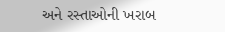અને રસ્તાઓની ખરાબ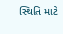સ્થિતિ માટે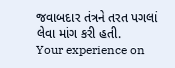જવાબદાર તંત્રને તરત પગલાં લેવા માંગ કરી હતી.
Your experience on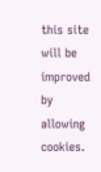this site will be improved by allowing cookies.